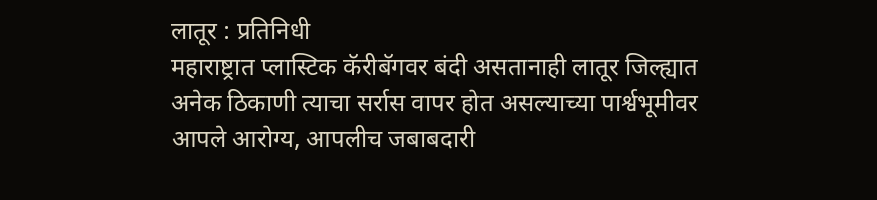लातूर : प्रतिनिधी
महाराष्ट्रात प्लास्टिक कॅरीबॅगवर बंदी असतानाही लातूर जिल्ह्यात अनेक ठिकाणी त्याचा सर्रास वापर होत असल्याच्या पार्श्वभूमीवर आपले आरोग्य, आपलीच जबाबदारी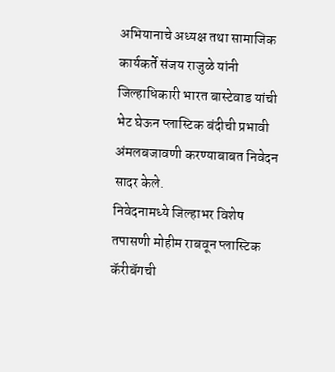अभियानाचे अध्यक्ष तथा सामाजिक कार्यकर्ते संजय राजुळे यांनी जिल्हाधिकारी भारत बास्टेवाड यांची भेट घेऊन प्लास्टिक बंदीची प्रभावी अंमलबजावणी करण्याबाबत निवेदन सादर केले.
निवेदनामध्ये जिल्हाभर विशेष तपासणी मोहीम राबवून प्लास्टिक कॅरीबॅगची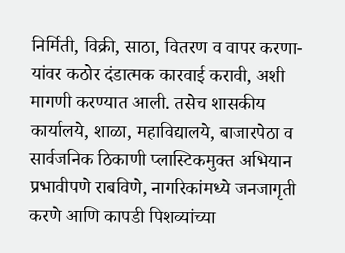निर्मिती, विक्री, साठा, वितरण व वापर करणा-यांवर कठोर दंडात्मक कारवाई करावी, अशी मागणी करण्यात आली. तसेच शासकीय कार्यालये, शाळा, महाविद्यालये, बाजारपेठा व सार्वजनिक ठिकाणी प्लास्टिकमुक्त अभियान प्रभावीपणे राबविणे, नागरिकांमध्ये जनजागृती करणे आणि कापडी पिशव्यांच्या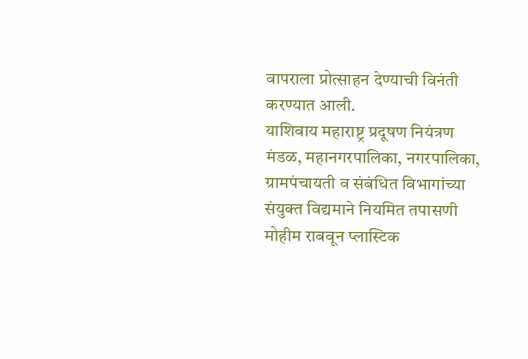वापराला प्रोत्साहन देण्याची विनंती करण्यात आली.
याशिवाय महाराष्ट्र प्रदूषण नियंत्रण मंडळ, महानगरपालिका, नगरपालिका, ग्रामपंचायती व संबंधित विभागांच्या संयुक्त विद्यमाने नियमित तपासणी मोहीम राबवून प्लास्टिक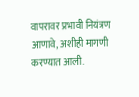वापरावर प्रभावी नियंत्रण आणावे, अशीही मागणी करण्यात आली.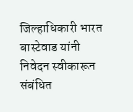जिल्हाधिकारी भारत बास्टेवाड यांनी निवेदन स्वीकारून संबंधित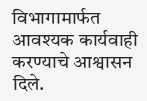विभागामार्फत आवश्यक कार्यवाही करण्याचे आश्वासन दिले.